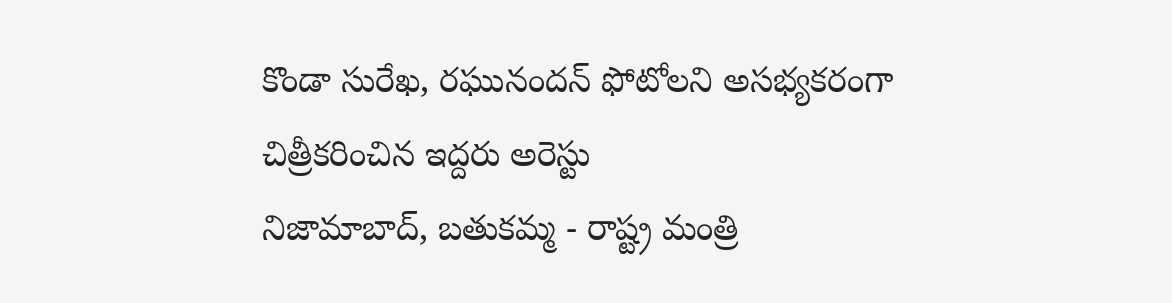కొండా సురేఖ, రఘునందన్ ఫోటోలని అసభ్యకరంగా చిత్రీకరించిన ఇద్దరు అరెస్టు
నిజామాబాద్, బతుకమ్మ - రాష్ట్ర మంత్రి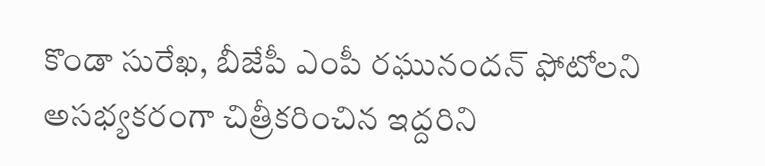కొండా సురేఖ, బీజేపీ ఎంపీ రఘునందన్ ఫోటోలని అసభ్యకరంగా చిత్రీకరించిన ఇద్దరిని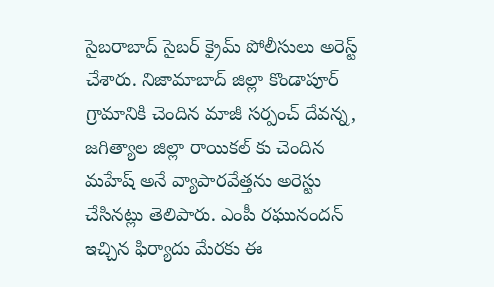సైబరాబాద్ సైబర్ క్రైమ్ పోలీసులు అరెస్ట్ చేశారు. నిజామాబాద్ జిల్లా కొండాపూర్ గ్రామానికి చెందిన మాజీ సర్పంచ్ దేవన్న, జగిత్యాల జిల్లా రాయికల్ కు చెందిన మహేష్ అనే వ్యాపారవేత్తను అరెస్టు చేసినట్లు తెలిపారు. ఎంపీ రఘునందన్ ఇచ్చిన ఫిర్యాదు మేరకు ఈ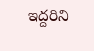ఇద్దరిని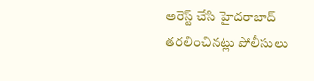అరెస్ట్ చేసి హైదరాబాద్ తరలించినట్లు పోలీసులు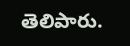తెలిపారు.